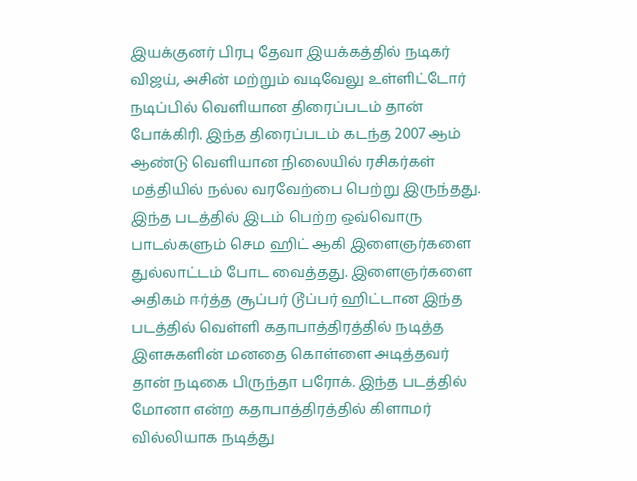இயக்குனர் பிரபு தேவா இயக்கத்தில் நடிகர் விஜய், அசின் மற்றும் வடிவேலு உள்ளிட்டோர் நடிப்பில் வெளியான திரைப்படம் தான் போக்கிரி. இந்த திரைப்படம் கடந்த 2007 ஆம் ஆண்டு வெளியான நிலையில் ரசிகர்கள் மத்தியில் நல்ல வரவேற்பை பெற்று இருந்தது. இந்த படத்தில் இடம் பெற்ற ஒவ்வொரு பாடல்களும் செம ஹிட் ஆகி இளைஞர்களை துல்லாட்டம் போட வைத்தது. இளைஞர்களை அதிகம் ஈர்த்த சூப்பர் டூப்பர் ஹிட்டான இந்த படத்தில் வெள்ளி கதாபாத்திரத்தில் நடித்த இளசுகளின் மனதை கொள்ளை அடித்தவர் தான் நடிகை பிருந்தா பரோக். இந்த படத்தில் மோனா என்ற கதாபாத்திரத்தில் கிளாமர் வில்லியாக நடித்து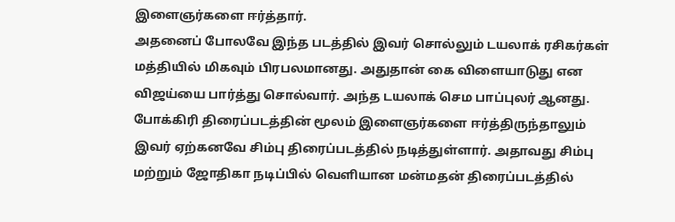இளைஞர்களை ஈர்த்தார்.
அதனைப் போலவே இந்த படத்தில் இவர் சொல்லும் டயலாக் ரசிகர்கள் மத்தியில் மிகவும் பிரபலமானது. அதுதான் கை விளையாடுது என விஜய்யை பார்த்து சொல்வார். அந்த டயலாக் செம பாப்புலர் ஆனது. போக்கிரி திரைப்படத்தின் மூலம் இளைஞர்களை ஈர்த்திருந்தாலும் இவர் ஏற்கனவே சிம்பு திரைப்படத்தில் நடித்துள்ளார். அதாவது சிம்பு மற்றும் ஜோதிகா நடிப்பில் வெளியான மன்மதன் திரைப்படத்தில்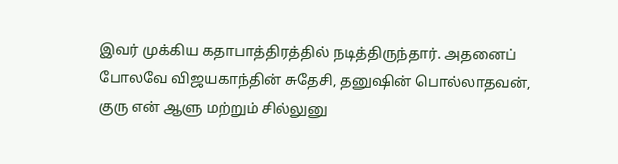இவர் முக்கிய கதாபாத்திரத்தில் நடித்திருந்தார். அதனைப் போலவே விஜயகாந்தின் சுதேசி, தனுஷின் பொல்லாதவன், குரு என் ஆளு மற்றும் சில்லுனு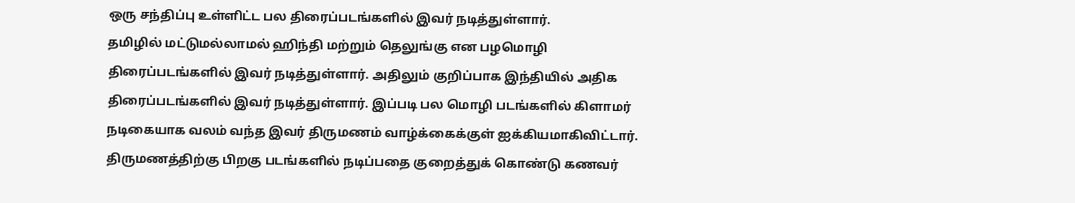ஒரு சந்திப்பு உள்ளிட்ட பல திரைப்படங்களில் இவர் நடித்துள்ளார்.
தமிழில் மட்டுமல்லாமல் ஹிந்தி மற்றும் தெலுங்கு என பழமொழி திரைப்படங்களில் இவர் நடித்துள்ளார். அதிலும் குறிப்பாக இந்தியில் அதிக திரைப்படங்களில் இவர் நடித்துள்ளார். இப்படி பல மொழி படங்களில் கிளாமர் நடிகையாக வலம் வந்த இவர் திருமணம் வாழ்க்கைக்குள் ஐக்கியமாகிவிட்டார். திருமணத்திற்கு பிறகு படங்களில் நடிப்பதை குறைத்துக் கொண்டு கணவர்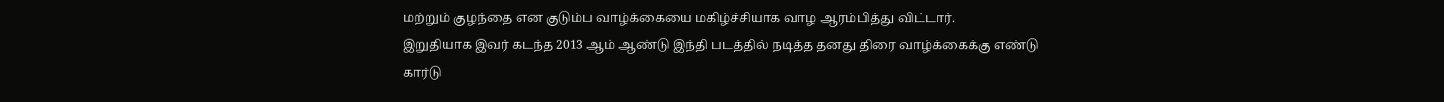மற்றும் குழந்தை என குடும்ப வாழ்க்கையை மகிழ்ச்சியாக வாழ ஆரம்பித்து விட்டார்.
இறுதியாக இவர் கடந்த 2013 ஆம் ஆண்டு இந்தி படத்தில் நடித்த தனது திரை வாழ்க்கைக்கு எண்டு கார்டு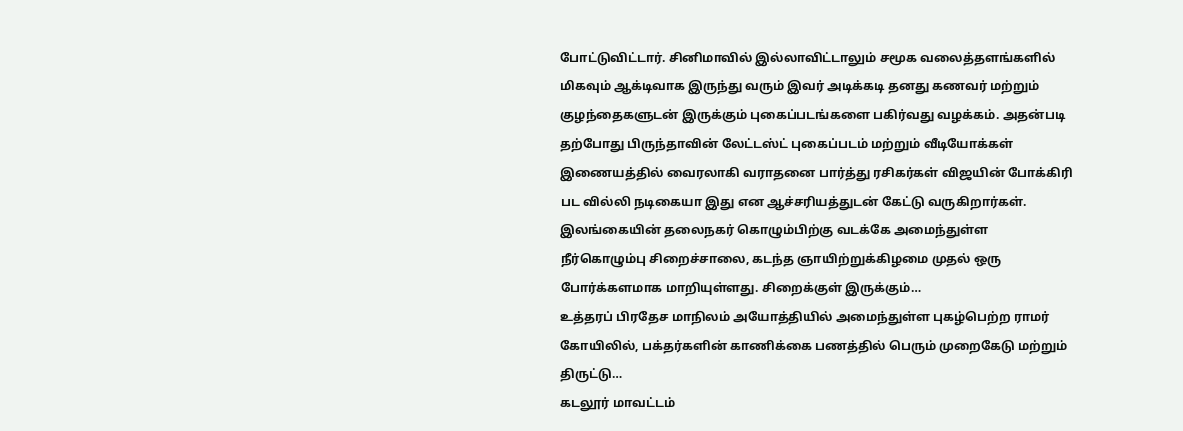போட்டுவிட்டார். சினிமாவில் இல்லாவிட்டாலும் சமூக வலைத்தளங்களில் மிகவும் ஆக்டிவாக இருந்து வரும் இவர் அடிக்கடி தனது கணவர் மற்றும் குழந்தைகளுடன் இருக்கும் புகைப்படங்களை பகிர்வது வழக்கம். அதன்படி தற்போது பிருந்தாவின் லேட்டஸ்ட் புகைப்படம் மற்றும் வீடியோக்கள் இணையத்தில் வைரலாகி வராதனை பார்த்து ரசிகர்கள் விஜயின் போக்கிரி பட வில்லி நடிகையா இது என ஆச்சரியத்துடன் கேட்டு வருகிறார்கள்.
இலங்கையின் தலைநகர் கொழும்பிற்கு வடக்கே அமைந்துள்ள நீர்கொழும்பு சிறைச்சாலை, கடந்த ஞாயிற்றுக்கிழமை முதல் ஒரு போர்க்களமாக மாறியுள்ளது. சிறைக்குள் இருக்கும்…
உத்தரப் பிரதேச மாநிலம் அயோத்தியில் அமைந்துள்ள புகழ்பெற்ற ராமர் கோயிலில், பக்தர்களின் காணிக்கை பணத்தில் பெரும் முறைகேடு மற்றும் திருட்டு…
கடலூர் மாவட்டம்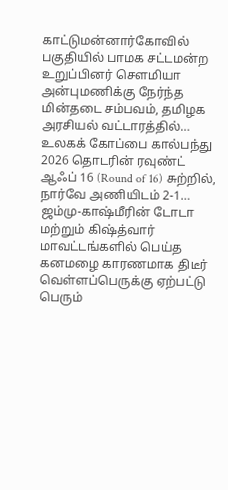காட்டுமன்னார்கோவில் பகுதியில் பாமக சட்டமன்ற உறுப்பினர் சௌமியா அன்புமணிக்கு நேர்ந்த மின்தடை சம்பவம், தமிழக அரசியல் வட்டாரத்தில்…
உலகக் கோப்பை கால்பந்து 2026 தொடரின் ரவுண்ட் ஆஃப் 16 (Round of 16) சுற்றில், நார்வே அணியிடம் 2-1…
ஜம்மு-காஷ்மீரின் டோடா மற்றும் கிஷ்த்வார் மாவட்டங்களில் பெய்த கனமழை காரணமாக திடீர் வெள்ளப்பெருக்கு ஏற்பட்டு பெரும்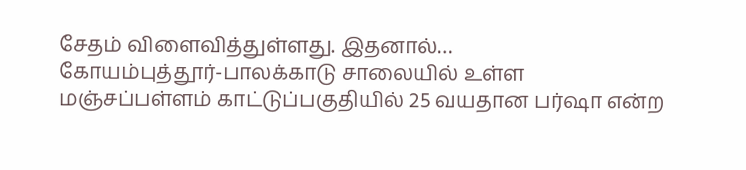சேதம் விளைவித்துள்ளது. இதனால்…
கோயம்புத்தூர்-பாலக்காடு சாலையில் உள்ள மஞ்சப்பள்ளம் காட்டுப்பகுதியில் 25 வயதான பர்ஷா என்ற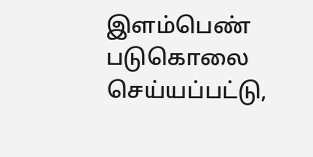இளம்பெண் படுகொலை செய்யப்பட்டு,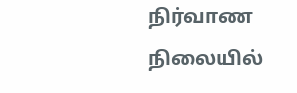நிர்வாண நிலையில்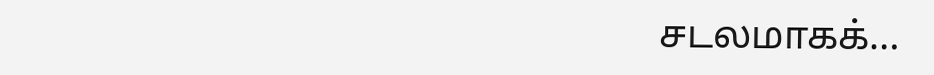சடலமாகக்…